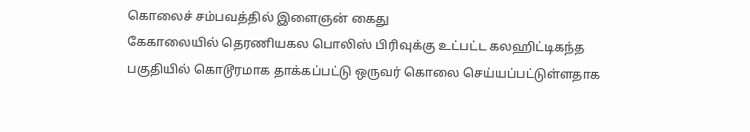கொலைச் சம்பவத்தில் இளைஞன் கைது
கேகாலையில் தெரணியகல பொலிஸ் பிரிவுக்கு உட்பட்ட கலஹிட்டிகந்த பகுதியில் கொடூரமாக தாக்கப்பட்டு ஒருவர் கொலை செய்யப்பட்டுள்ளதாக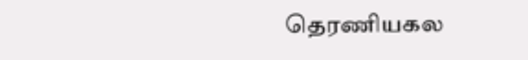தெரணியகல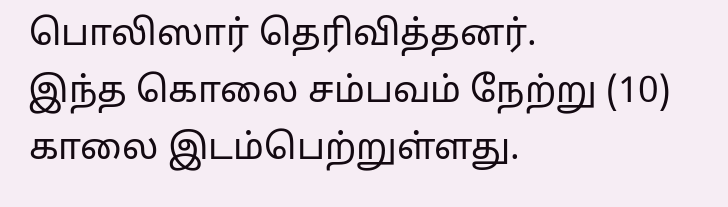பொலிஸார் தெரிவித்தனர்.
இந்த கொலை சம்பவம் நேற்று (10) காலை இடம்பெற்றுள்ளது.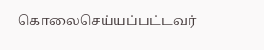கொலைசெய்யப்பட்டவர்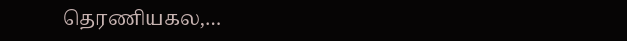தெரணியகல,…